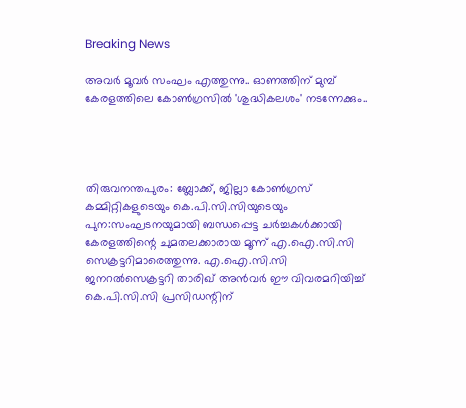Breaking News

അവര്‍ മൂവര്‍ സംഘം എത്തുന്നു.. ഓണത്തിന് മുമ്പ് കേരളത്തിലെ കോണ്‍ഗ്രസില്‍ 'ശുദ്ധികലശം' നടന്നേക്കും..




തിരുവനന്തപുരം: ബ്ലോക്ക്, ജില്ലാ കോണ്‍ഗ്രസ് കമ്മിറ്റികളുടെയും കെ.പി.സി.സിയുടെയും പുന:സംഘടനയുമായി ബന്ധപ്പെട്ട ചര്‍ച്ചകള്‍ക്കായി കേരളത്തിന്റെ ചുമതലക്കാരായ മൂന്ന് എ.ഐ.സി.സി സെക്രട്ടറിമാരെത്തുന്നു. എ.ഐ.സി.സി ജനറല്‍സെക്രട്ടറി താരിഖ് അന്‍വര്‍ ഈ വിവരമറിയിച്ച്‌ കെ.പി.സി.സി പ്രസിഡന്റിന്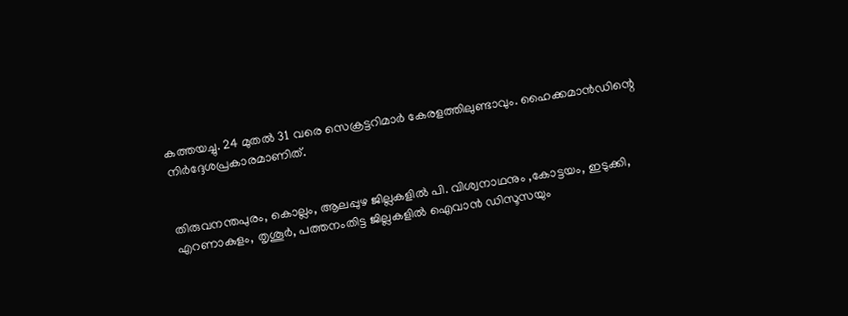കത്തയച്ചു. 24 മുതല്‍ 31 വരെ സെക്രട്ടറിമാര്‍ കേരളത്തിലുണ്ടാവും. ഹൈക്കമാന്‍ഡിന്റെ നിര്‍ദ്ദേശപ്രകാരമാണിത്.


തിരുവനന്തപുരം, കൊല്ലം, ആലപ്പുഴ ജില്ലകളില്‍ പി. വിശ്വനാഥനും ,കോട്ടയം, ഇടുക്കി, എറണാകുളം, തൃശൂര്‍, പത്തനംതിട്ട ജില്ലകളില്‍ ഐവാന്‍ ഡിസൂസയും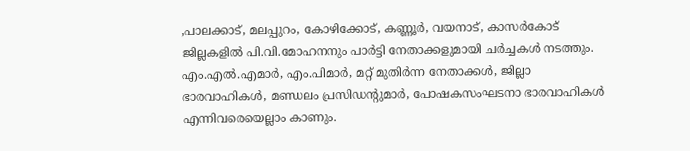,പാലക്കാട്, മലപ്പുറം, കോഴിക്കോട്, കണ്ണൂര്‍, വയനാട്, കാസര്‍കോട് ജില്ലകളില്‍ പി.വി.മോഹനനും പാര്‍ട്ടി നേതാക്കളുമായി ചര്‍ച്ചകള്‍ നടത്തും. എം.എല്‍.എമാര്‍, എം.പിമാര്‍, മറ്റ് മുതിര്‍ന്ന നേതാക്കള്‍, ജില്ലാ ഭാരവാഹികള്‍, മണ്ഡലം പ്രസിഡന്റുമാര്‍, പോഷകസംഘടനാ ഭാരവാഹികള്‍ എന്നിവരെയെല്ലാം കാണും.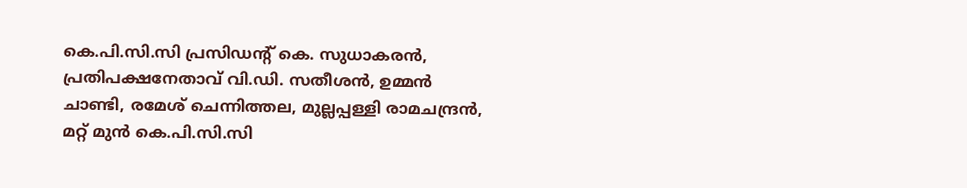കെ.പി.സി.സി പ്രസിഡന്റ് കെ. സുധാകരന്‍, പ്രതിപക്ഷനേതാവ് വി.ഡി. സതീശന്‍, ഉമ്മന്‍ ചാണ്ടി, രമേശ് ചെന്നിത്തല, മുല്ലപ്പള്ളി രാമചന്ദ്രന്‍, മറ്റ് മുന്‍ കെ.പി.സി.സി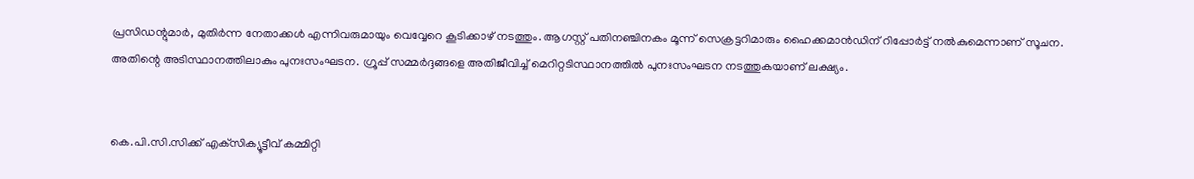പ്രസിഡന്റുമാര്‍, മുതിര്‍ന്ന നേതാക്കള്‍ എന്നിവരുമായും വെവ്വേറെ കൂടിക്കാഴ് നടത്തും. ആഗസ്റ്റ് പതിനഞ്ചിനകം മൂന്ന് സെക്രട്ടറിമാരും ഹൈക്കമാന്‍ഡിന് റിപ്പോര്‍ട്ട് നല്‍കുമെന്നാണ് സൂചന. അതിന്റെ അടിസ്ഥാനത്തിലാകും പുനഃസംഘടന. ഗ്രൂപ്പ് സമ്മര്‍ദ്ദങ്ങളെ അതിജീവിച്ച്‌ മെറിറ്റടിസ്ഥാനത്തില്‍ പുനഃസംഘടന നടത്തുകയാണ് ലക്ഷ്യം.


കെ.പി.സി.സിക്ക് എക്‌സിക്യൂട്ടീവ് കമ്മിറ്റി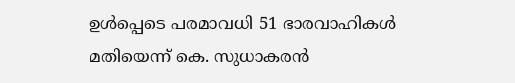ഉള്‍പ്പെടെ പരമാവധി 51 ഭാരവാഹികള്‍ മതിയെന്ന് കെ. സുധാകരന്‍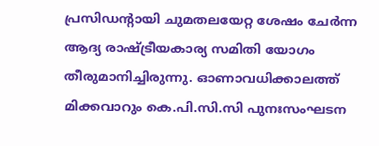പ്രസിഡന്റായി ചുമതലയേറ്റ ശേഷം ചേര്‍ന്ന ആദ്യ രാഷ്ട്രീയകാര്യ സമിതി യോഗം തീരുമാനിച്ചിരുന്നു. ഓണാവധിക്കാലത്ത് മിക്കവാറും കെ.പി.സി.സി പുനഃസംഘടന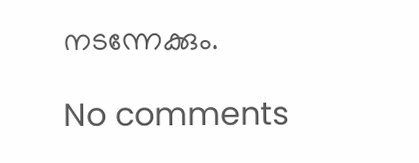നടന്നേക്കും.

No comments